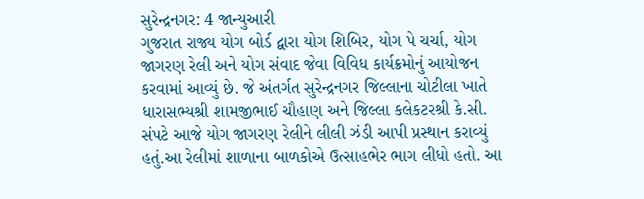સુરેન્દ્રનગર: 4 જાન્યુઆરી
ગુજરાત રાજ્ય યોગ બોર્ડ દ્વારા યોગ શિબિર, યોગ પે ચર્ચા, યોગ જાગરણ રેલી અને યોગ સંવાદ જેવા વિવિધ કાર્યક્રમોનું આયોજન કરવામાં આવ્યું છે. જે અંતર્ગત સુરેન્દ્રનગર જિલ્લાના ચોટીલા ખાતે ધારાસભ્યશ્રી શામજીભાઈ ચૌહાણ અને જિલ્લા કલેકટરશ્રી કે.સી. સંપટે આજે યોગ જાગરણ રેલીને લીલી ઝંડી આપી પ્રસ્થાન કરાવ્યું હતું.આ રેલીમાં શાળાના બાળકોએ ઉત્સાહભેર ભાગ લીધો હતો. આ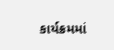કાર્યક્રમમાં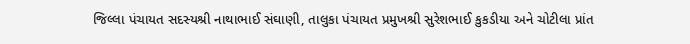જિલ્લા પંચાયત સદસ્યશ્રી નાથાભાઈ સંઘાણી, તાલુકા પંચાયત પ્રમુખશ્રી સુરેશભાઈ કુકડીયા અને ચોટીલા પ્રાંત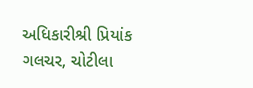અધિકારીશ્રી પ્રિયાંક ગલચર, ચોટીલા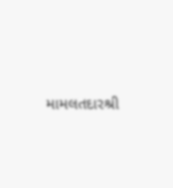મામલતદારશ્રી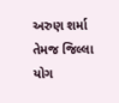અરુણ શર્મા તેમજ જિલ્લા યોગ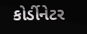કોર્ડીનેટર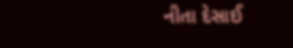નીતા દેસાઈ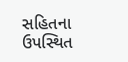સહિતના ઉપસ્થિત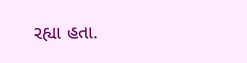રહ્યા હતા.